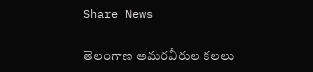Share News

తెలంగాణ అమరవీరుల కలలు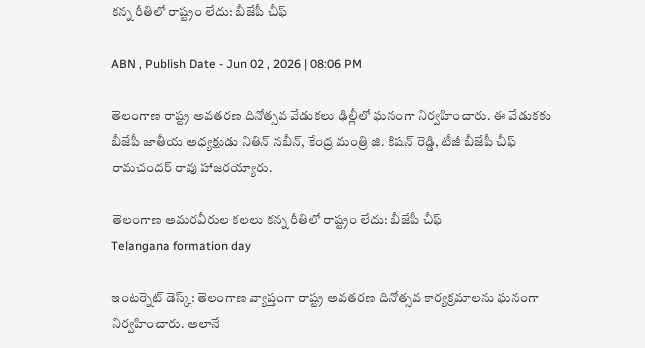కన్న రీతిలో రాష్ట్రం లేదు: బీజేపీ చీఫ్

ABN , Publish Date - Jun 02 , 2026 | 08:06 PM

తెలంగాణ రాష్ట్ర అవతరణ దినోత్సవ వేడుకలు ఢిల్లీలో ఘనంగా నిర్వహించారు. ఈ వేడుకకు బీజేపీ జాతీయ అధ్యక్షుడు నితిన్ నబీన్, కేంద్ర మంత్రి జి. కిషన్ రెడ్డి, టీజీ బీజేపీ చీఫ్ రామచందర్ రావు హాజరయ్యారు.

తెలంగాణ అమరవీరుల కలలు కన్న రీతిలో రాష్ట్రం లేదు: బీజేపీ చీఫ్
Telangana formation day

ఇంటర్నెట్ డెస్క్: తెలంగాణ వ్యాప్తంగా రాష్ట్ర అవతరణ దినోత్సవ కార్యక్రమాలను ఘనంగా నిర్వహించారు. అలానే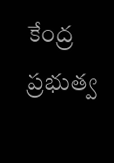కేంద్ర ప్రభుత్వ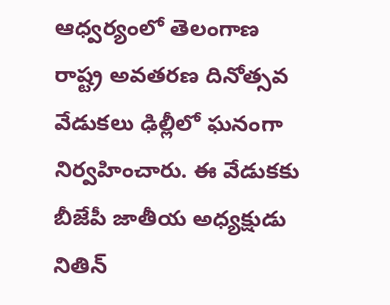ఆధ్వర్యంలో తెలంగాణ రాష్ట్ర అవతరణ దినోత్సవ వేడుకలు ఢిల్లీలో ఘనంగా నిర్వహించారు. ఈ వేడుకకు బీజేపీ జాతీయ అధ్యక్షుడు నితిన్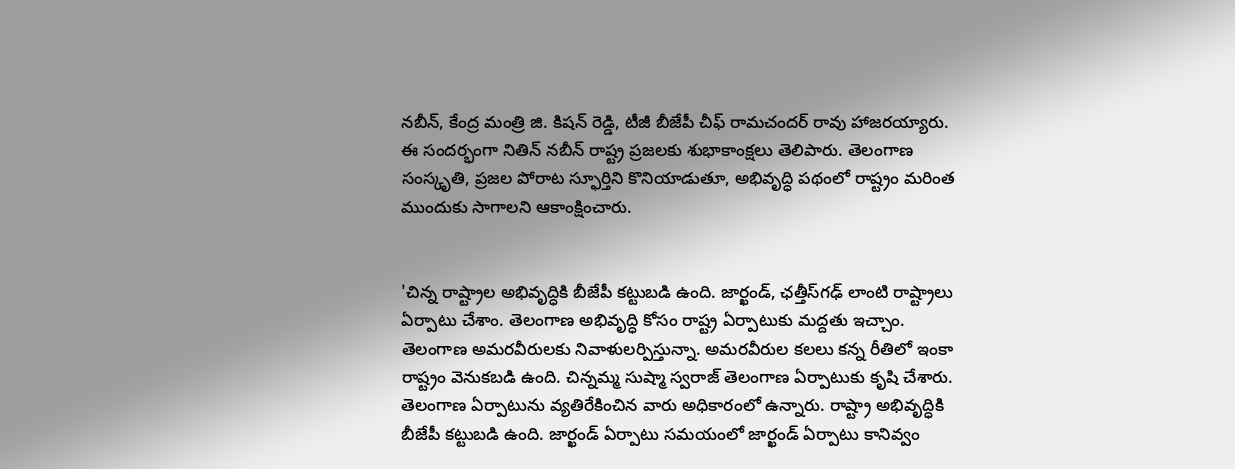నబీన్, కేంద్ర మంత్రి జి. కిషన్ రెడ్డి, టీజీ బీజేపీ చీఫ్ రామచందర్ రావు హాజరయ్యారు. ఈ సందర్భంగా నితిన్ నబీన్ రాష్ట్ర ప్రజలకు శుభాకాంక్షలు తెలిపారు. తెలంగాణ సంస్కృతి, ప్రజల పోరాట స్ఫూర్తిని కొనియాడుతూ, అభివృద్ధి పథంలో రాష్ట్రం మరింత ముందుకు సాగాలని ఆకాంక్షించారు.


'చిన్న రాష్ట్రాల అభివృద్ధికి బీజేపీ కట్టుబడి ఉంది. జార్ఖండ్, ఛత్తీస్‌గఢ్‌ లాంటి రాష్ట్రాలు ఏర్పాటు చేశాం. తెలంగాణ అభివృద్ధి కోసం రాష్ట్ర ఏర్పాటుకు మద్దతు ఇచ్చాం. తెలంగాణ అమరవీరులకు నివాళులర్పిస్తున్నా. అమరవీరుల కలలు కన్న రీతిలో ఇంకా రాష్ట్రం వెనుకబడి ఉంది. చిన్నమ్మ సుష్మా స్వరాజ్ తెలంగాణ ఏర్పాటుకు కృషి చేశారు. తెలంగాణ ఏర్పాటును వ్యతిరేకించిన వారు అధికారంలో ఉన్నారు. రాష్ట్రా అభివృద్ధికి బీజేపీ కట్టుబడి ఉంది. జార్ఖండ్ ఏర్పాటు సమయంలో జార్ఖండ్ ఏర్పాటు కానివ్వం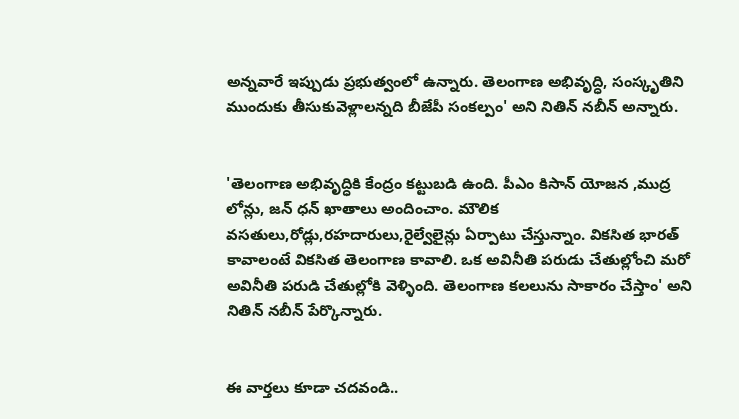అన్నవారే ఇప్పుడు ప్రభుత్వంలో ఉన్నారు. తెలంగాణ అభివృద్ధి, సంస్కృతిని ముందుకు తీసుకువెళ్లాలన్నది బీజేపీ సంకల్పం' అని నితిన్ నబీన్ అన్నారు.


'తెలంగాణ అభివృద్ధికి కేంద్రం కట్టుబడి ఉంది. పీఎం కిసాన్ యోజన ,ముద్ర లోన్లు, జన్ ధన్ ఖాతాలు అందించాం. మౌలిక వసతులు,రోడ్లు,రహదారులు,రైల్వేలైన్లు ఏర్పాటు చేస్తున్నాం. వికసిత భారత్ కావాలంటే వికసిత తెలంగాణ కావాలి. ఒక అవినీతి పరుడు చేతుల్లోంచి మరో అవినీతి పరుడి చేతుల్లోకి వెళ్ళింది. తెలంగాణ కలలును సాకారం చేస్తాం' అని నితిన్ నబీన్ పేర్కొన్నారు.


ఈ వార్తలు కూడా చదవండి..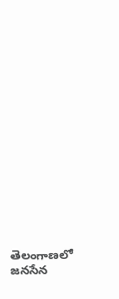తెలంగాణలో జనసేన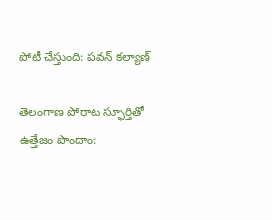పోటీ చేస్తుంది: పవన్ కల్యాణ్

తెలంగాణ పోరాట స్ఫూర్తితో ఉత్తేజం పొందాం: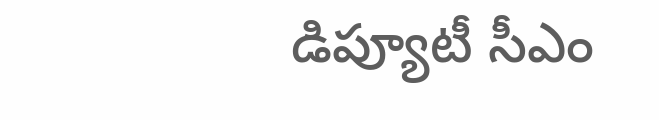డిప్యూటీ సీఎం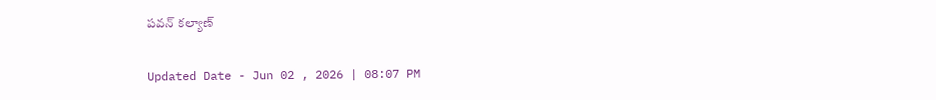పవన్ కల్యాణ్

Updated Date - Jun 02 , 2026 | 08:07 PM